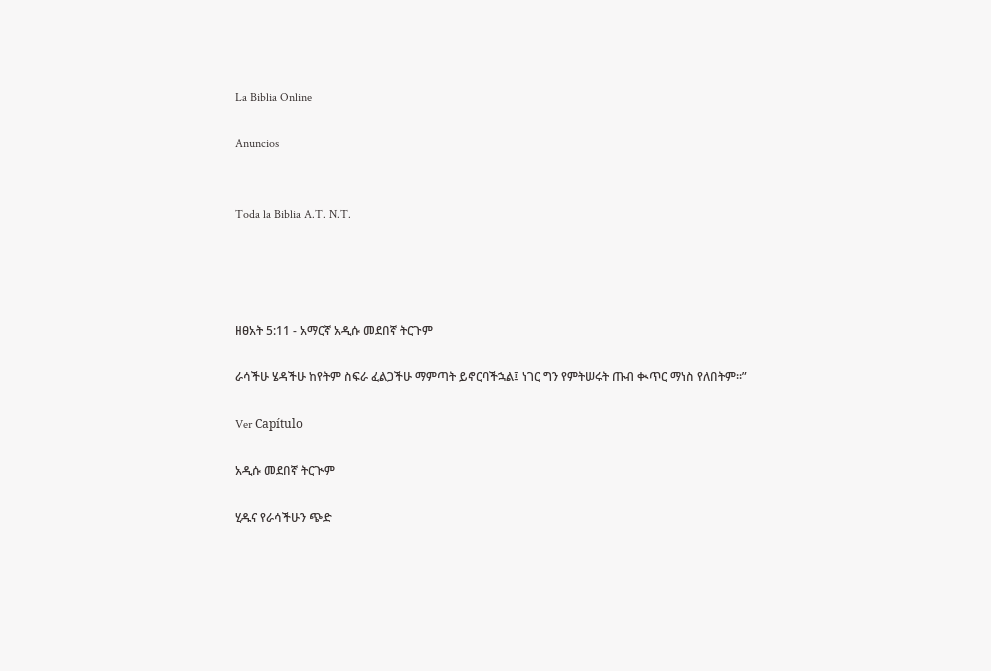La Biblia Online

Anuncios


Toda la Biblia A.T. N.T.




ዘፀአት 5:11 - አማርኛ አዲሱ መደበኛ ትርጉም

ራሳችሁ ሄዳችሁ ከየትም ስፍራ ፈልጋችሁ ማምጣት ይኖርባችኋል፤ ነገር ግን የምትሠሩት ጡብ ቊጥር ማነስ የለበትም።”

Ver Capítulo

አዲሱ መደበኛ ትርጒም

ሂዱና የራሳችሁን ጭድ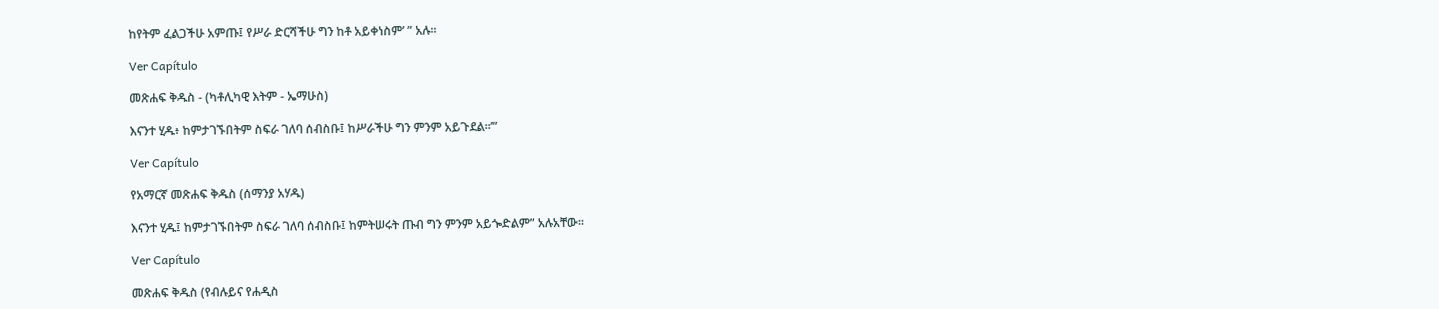ከየትም ፈልጋችሁ አምጡ፤ የሥራ ድርሻችሁ ግን ከቶ አይቀነስም’ ” አሉ።

Ver Capítulo

መጽሐፍ ቅዱስ - (ካቶሊካዊ እትም - ኤማሁስ)

እናንተ ሂዱ፥ ከምታገኙበትም ስፍራ ገለባ ሰብስቡ፤ ከሥራችሁ ግን ምንም አይጉደል።’”

Ver Capítulo

የአማርኛ መጽሐፍ ቅዱስ (ሰማንያ አሃዱ)

እናንተ ሂዱ፤ ከምታገኙበትም ስፍራ ገለባ ሰብስቡ፤ ከምትሠሩት ጡብ ግን ምንም አይጐድልም” አሉአቸው።

Ver Capítulo

መጽሐፍ ቅዱስ (የብሉይና የሐዲስ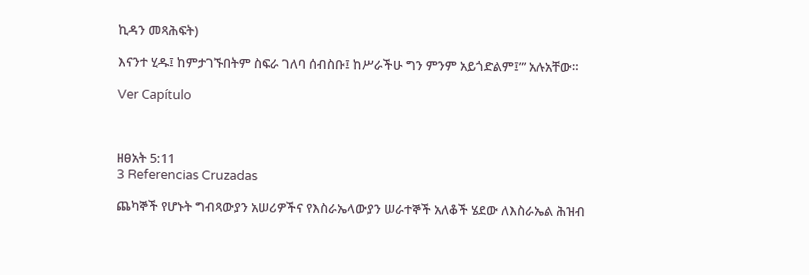ኪዳን መጻሕፍት)

እናንተ ሂዱ፤ ከምታገኙበትም ስፍራ ገለባ ሰብስቡ፤ ከሥራችሁ ግን ምንም አይጎድልም፤”’ አሉአቸው።

Ver Capítulo



ዘፀአት 5:11
3 Referencias Cruzadas

ጨካኞች የሆኑት ግብጻውያን አሠሪዎችና የእስራኤላውያን ሠራተኞች አለቆች ሄደው ለእስራኤል ሕዝብ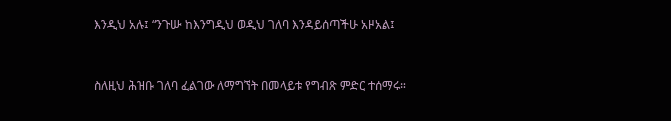እንዲህ አሉ፤ “ንጉሡ ከእንግዲህ ወዲህ ገለባ እንዳይሰጣችሁ አዞአል፤


ስለዚህ ሕዝቡ ገለባ ፈልገው ለማግኘት በመላይቱ የግብጽ ምድር ተሰማሩ።